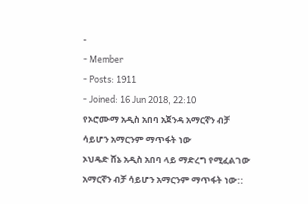-
- Member
- Posts: 1911
- Joined: 16 Jun 2018, 22:10
የኦሮሙማ አዲስ አበባ አጀንዳ አማርኛን ብቻ ሳይሆን አማርንም ማጥፋት ነው
ኦህዴድ ሸኔ አዲስ አበባ ላይ ማድረግ የሚፈልገው አማርኛን ብቻ ሳይሆን አማርንም ማጥፋት ነው::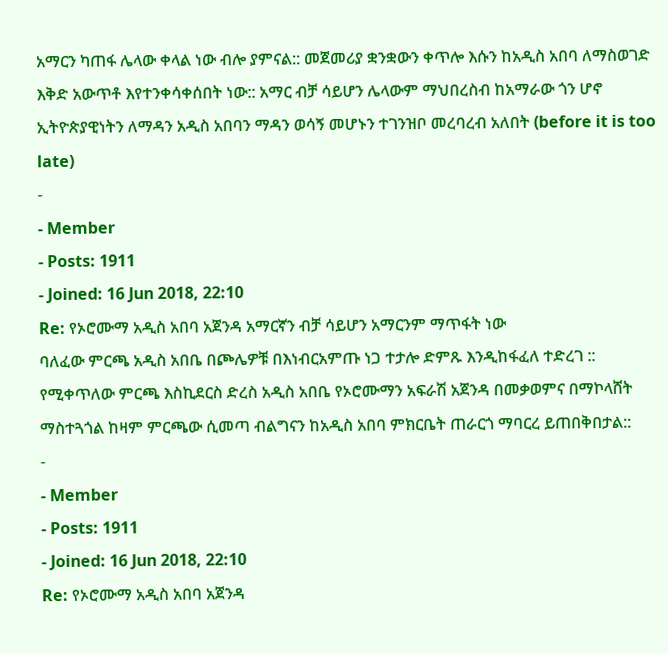አማርን ካጠፋ ሌላው ቀላል ነው ብሎ ያምናል:: መጀመሪያ ቋንቋውን ቀጥሎ እሱን ከአዲስ አበባ ለማስወገድ እቅድ አውጥቶ እየተንቀሳቀሰበት ነው:: አማር ብቻ ሳይሆን ሌላውም ማህበረስብ ከአማራው ጎን ሆኖ ኢትዮጵያዊነትን ለማዳን አዲስ አበባን ማዳን ወሳኝ መሆኑን ተገንዝቦ መረባረብ አለበት (before it is too late)
-
- Member
- Posts: 1911
- Joined: 16 Jun 2018, 22:10
Re: የኦሮሙማ አዲስ አበባ አጀንዳ አማርኛን ብቻ ሳይሆን አማርንም ማጥፋት ነው
ባለፈው ምርጫ አዲስ አበቤ በጮሌዎቹ በእነብርአምጡ ነጋ ተታሎ ድምጹ እንዲከፋፈለ ተድረገ :: የሚቀጥለው ምርጫ እስኪደርስ ድረስ አዲስ አበቤ የኦሮሙማን አፍራሽ አጀንዳ በመቃወምና በማኮላሸት ማስተጓጎል ከዛም ምርጫው ሲመጣ ብልግናን ከአዲስ አበባ ምክርቤት ጠራርጎ ማባርረ ይጠበቅበታል::
-
- Member
- Posts: 1911
- Joined: 16 Jun 2018, 22:10
Re: የኦሮሙማ አዲስ አበባ አጀንዳ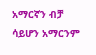አማርኛን ብቻ ሳይሆን አማርንም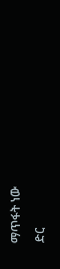ማጥፋት ነው
ድር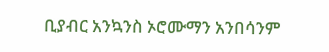ቢያብር አንኳንስ ኦሮሙማን አንበሳንም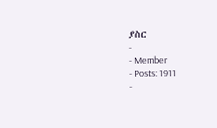ያስር
-
- Member
- Posts: 1911
-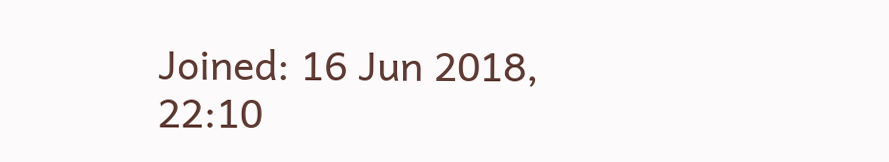Joined: 16 Jun 2018, 22:10